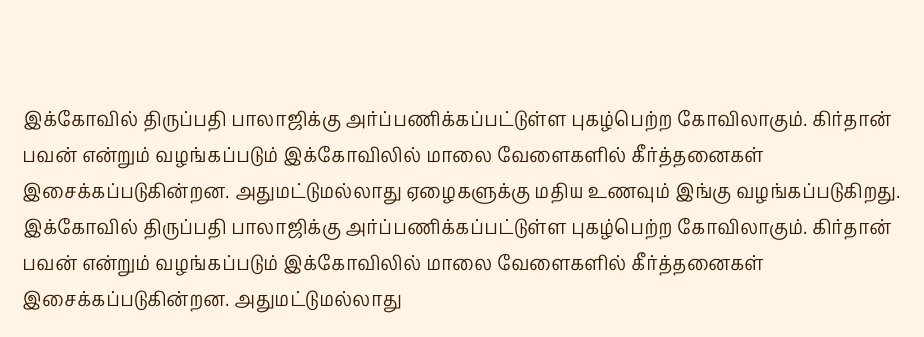இக்கோவில் திருப்பதி பாலாஜிக்கு அர்ப்பணிக்கப்பட்டுள்ள புகழ்பெற்ற கோவிலாகும். கிர்தான் பவன் என்றும் வழங்கப்படும் இக்கோவிலில் மாலை வேளைகளில் கீர்த்தனைகள் இசைக்கப்படுகின்றன. அதுமட்டுமல்லாது ஏழைகளுக்கு மதிய உணவும் இங்கு வழங்கப்படுகிறது.
இக்கோவில் திருப்பதி பாலாஜிக்கு அர்ப்பணிக்கப்பட்டுள்ள புகழ்பெற்ற கோவிலாகும். கிர்தான் பவன் என்றும் வழங்கப்படும் இக்கோவிலில் மாலை வேளைகளில் கீர்த்தனைகள் இசைக்கப்படுகின்றன. அதுமட்டுமல்லாது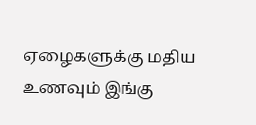ஏழைகளுக்கு மதிய உணவும் இங்கு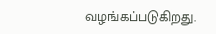வழங்கப்படுகிறது.